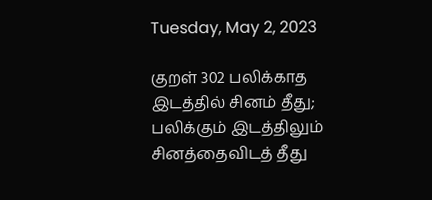Tuesday, May 2, 2023

குறள் 302 பலிக்காத இடத்தில் சினம் தீது; பலிக்கும் இடத்திலும் சினத்தைவிடத் தீது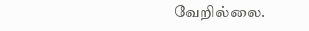வேறில்லை.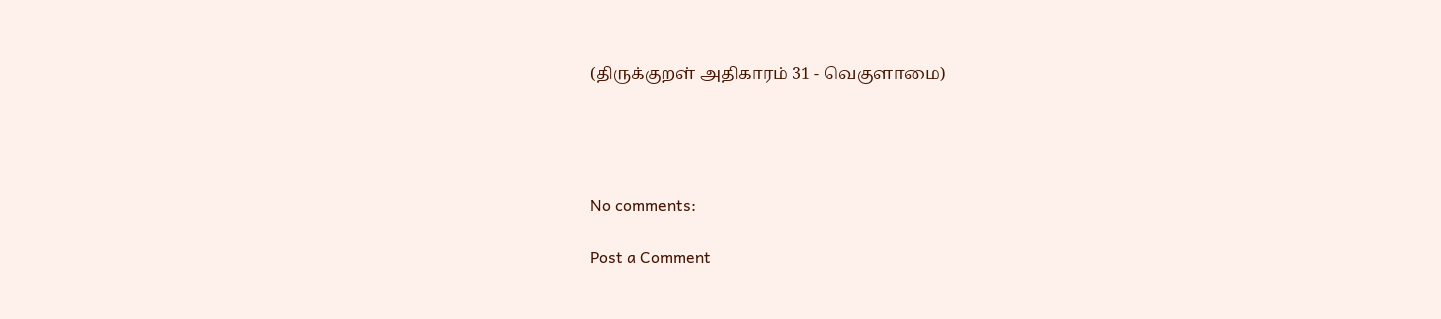(திருக்குறள் அதிகாரம் 31 - வெகுளாமை)




No comments:

Post a Comment